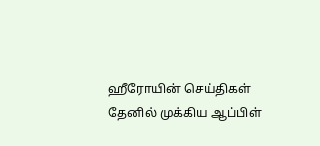ஹீரோயின் செய்திகள்
தேனில் முக்கிய ஆப்பிள்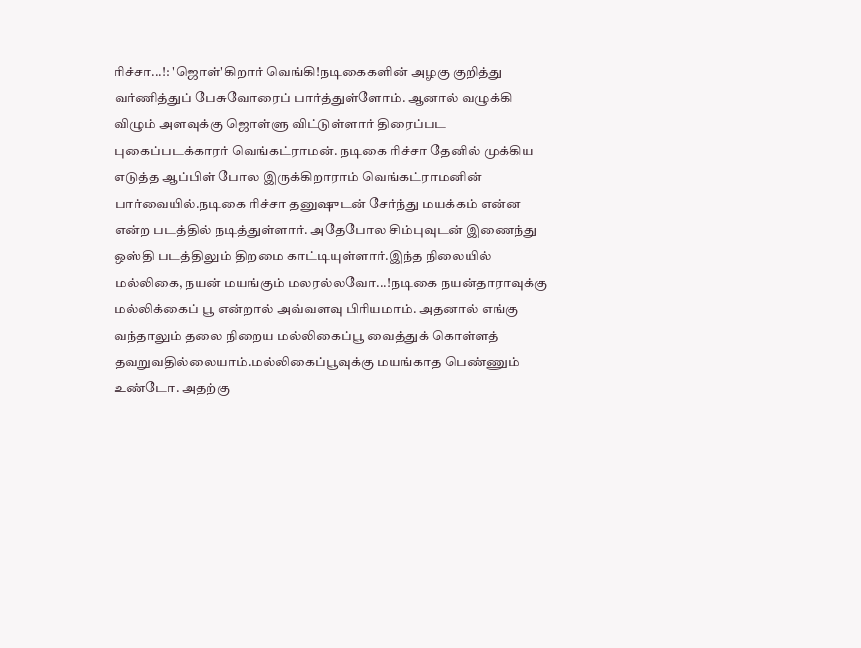ரிச்சா...!: 'ஜொள்'கிறார் வெங்கி!நடிகைகளின் அழகு குறித்து வர்ணித்துப் பேசுவோரைப் பார்த்துள்ளோம். ஆனால் வழுக்கி விழும் அளவுக்கு ஜொள்ளு விட்டுள்ளார் திரைப்பட புகைப்படக்காரர் வெங்கட்ராமன். நடிகை ரிச்சா தேனில் முக்கிய எடுத்த ஆப்பிள் போல இருக்கிறாராம் வெங்கட்ராமனின் பார்வையில்.நடிகை ரிச்சா தனுஷுடன் சேர்ந்து மயக்கம் என்ன என்ற படத்தில் நடித்துள்ளார். அதேபோல சிம்புவுடன் இணைந்து ஒஸ்தி படத்திலும் திறமை காட்டியுள்ளார்.இந்த நிலையில்
மல்லிகை, நயன் மயங்கும் மலரல்லவோ...!நடிகை நயன்தாராவுக்கு மல்லிக்கைப் பூ என்றால் அவ்வளவு பிரியமாம். அதனால் எங்கு வந்தாலும் தலை நிறைய மல்லிகைப்பூ வைத்துக் கொள்ளத் தவறுவதில்லையாம்.மல்லிகைப்பூவுக்கு மயங்காத பெண்ணும் உண்டோ. அதற்கு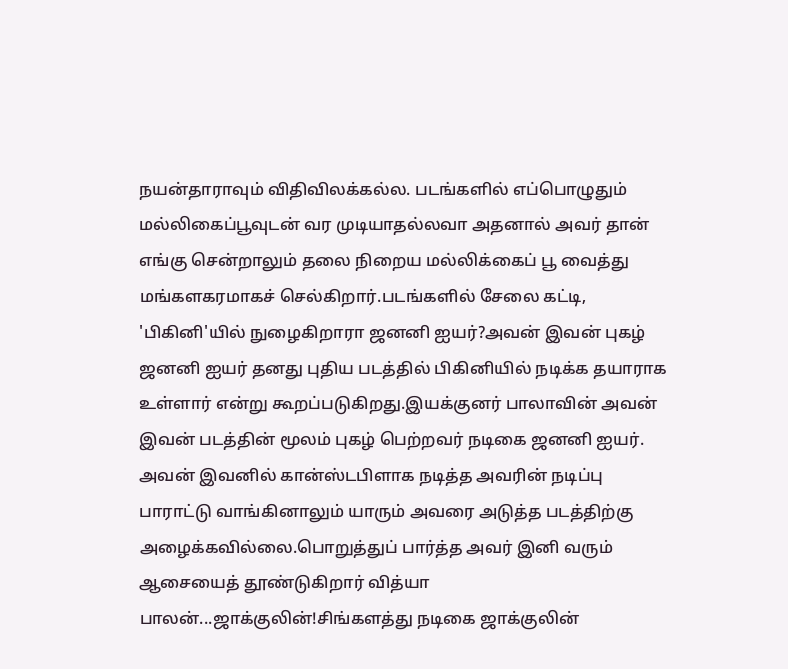நயன்தாராவும் விதிவிலக்கல்ல. படங்களில் எப்பொழுதும் மல்லிகைப்பூவுடன் வர முடியாதல்லவா அதனால் அவர் தான் எங்கு சென்றாலும் தலை நிறைய மல்லிக்கைப் பூ வைத்து மங்களகரமாகச் செல்கிறார்.படங்களில் சேலை கட்டி,
'பிகினி'யில் நுழைகிறாரா ஜனனி ஐயர்?அவன் இவன் புகழ் ஜனனி ஐயர் தனது புதிய படத்தில் பிகினியில் நடிக்க தயாராக உள்ளார் என்று கூறப்படுகிறது.இயக்குனர் பாலாவின் அவன் இவன் படத்தின் மூலம் புகழ் பெற்றவர் நடிகை ஜனனி ஐயர். அவன் இவனில் கான்ஸ்டபிளாக நடித்த அவரின் நடிப்பு பாராட்டு வாங்கினாலும் யாரும் அவரை அடுத்த படத்திற்கு அழைக்கவில்லை.பொறுத்துப் பார்த்த அவர் இனி வரும்
ஆசையைத் தூண்டுகிறார் வித்யா பாலன்...ஜாக்குலின்!சிங்களத்து நடிகை ஜாக்குலின்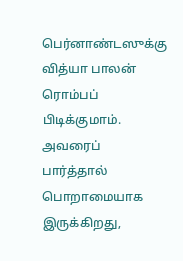பெர்னாண்டஸுக்கு வித்யா பாலன் ரொம்பப் பிடிக்குமாம். அவரைப் பார்த்தால் பொறாமையாக இருக்கிறது,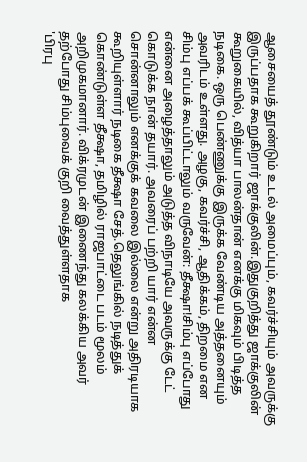ஆசையைத் தூண்டும் உடல் அமைப்பும், கவர்ச்சியும் அவருக்கு இருப்பதாக கூறுகிறார் ஜாக்குலின்.இதுகுறித்து ஜாக்குலின் கூறுகையில், வித்யா பாலன்தான் எனக்கு மிகவும் பிடித்த நடிகை. ஒரு பெண்ணுக்கு இருக்க வேண்டிய அத்தனையும் அவரிடம் உள்ளது. அழகு, கவர்ச்சி, ஆதிக்கம், திறமை என
சிம்பு எப்பக் கூப்பிட்டாலும் வருவேன்: தீக்ஷா!சிம்பு எப்போது என்னை அழைத்தாலும் அடுத்த விநாடியே அவருக்கு டேட் கொடுக்க நான் தயார். அவரைப் பற்றி யார் என்ன சொன்னாலும் எனக்குக் கவலை இல்லை என்று அதிரடியாக கூறியுள்ளார் நடிகை தீக்ஷா சேத்.தெலுங்கில் நடித்துக் கொண்டுள்ள தீக்ஷா, தமிழில் ராஜபாட்டை படம் மூலம் அறிமுகமானார். விக்ரமுடன் இணைந்து கலக்கிய அவர் தற்போது சிம்புவைக் குறி வைத்துள்ளதாக
'பிரபு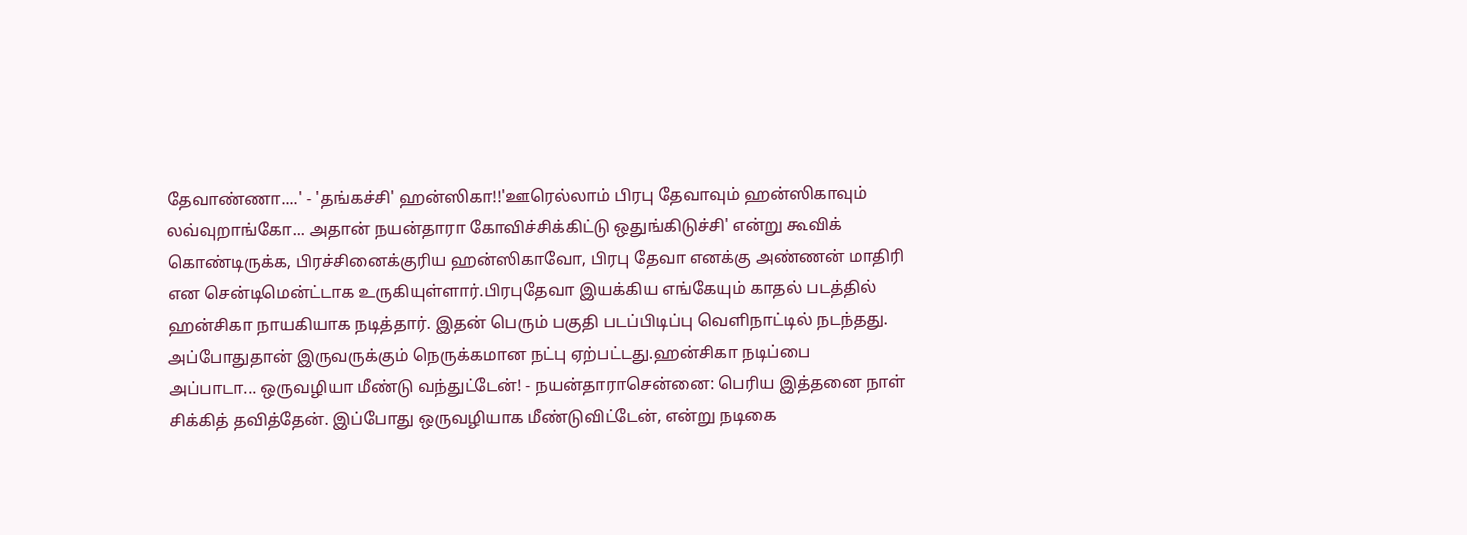தேவாண்ணா....' - 'தங்கச்சி' ஹன்ஸிகா!!'ஊரெல்லாம் பிரபு தேவாவும் ஹன்ஸிகாவும் லவ்வுறாங்கோ... அதான் நயன்தாரா கோவிச்சிக்கிட்டு ஒதுங்கிடுச்சி' என்று கூவிக் கொண்டிருக்க, பிரச்சினைக்குரிய ஹன்ஸிகாவோ, பிரபு தேவா எனக்கு அண்ணன் மாதிரி என சென்டிமென்ட்டாக உருகியுள்ளார்.பிரபுதேவா இயக்கிய எங்கேயும் காதல் படத்தில் ஹன்சிகா நாயகியாக நடித்தார். இதன் பெரும் பகுதி படப்பிடிப்பு வெளிநாட்டில் நடந்தது. அப்போதுதான் இருவருக்கும் நெருக்கமான நட்பு ஏற்பட்டது.ஹன்சிகா நடிப்பை
அப்பாடா... ஒருவழியா மீண்டு வந்துட்டேன்! - நயன்தாராசென்னை: பெரிய இத்தனை நாள் சிக்கித் தவித்தேன். இப்போது ஒருவழியாக மீண்டுவிட்டேன், என்று நடிகை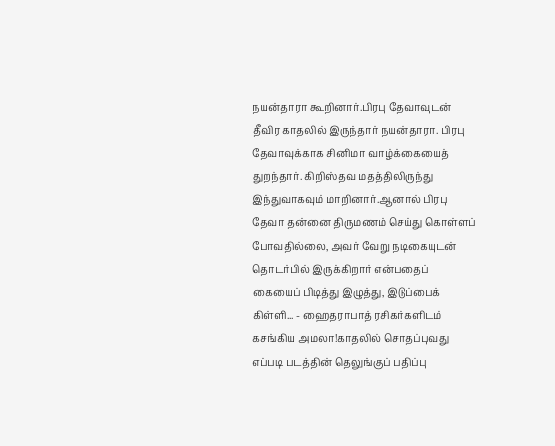நயன்தாரா கூறினார்.பிரபு தேவாவுடன் தீவிர காதலில் இருந்தார் நயன்தாரா. பிரபு தேவாவுக்காக சினிமா வாழ்க்கையைத் துறந்தார். கிறிஸ்தவ மதத்திலிருந்து இந்துவாகவும் மாறினார்.ஆனால் பிரபு தேவா தன்னை திருமணம் செய்து கொள்ளப் போவதில்லை, அவர் வேறு நடிகையுடன் தொடர்பில் இருக்கிறார் என்பதைப்
கையைப் பிடித்து இழுத்து, இடுப்பைக் கிள்ளி... - ஹைதராபாத் ரசிகர்களிடம் கசங்கிய அமலா!காதலில் சொதப்புவது எப்படி படத்தின் தெலுங்குப் பதிப்பு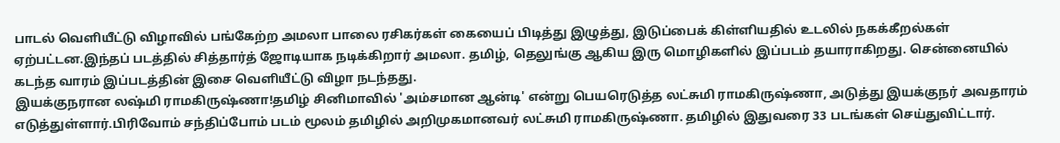பாடல் வெளியீட்டு விழாவில் பங்கேற்ற அமலா பாலை ரசிகர்கள் கையைப் பிடித்து இழுத்து, இடுப்பைக் கிள்ளியதில் உடலில் நகக்கீறல்கள் ஏற்பட்டன.இந்தப் படத்தில் சித்தார்த் ஜோடியாக நடிக்கிறார் அமலா. தமிழ், தெலுங்கு ஆகிய இரு மொழிகளில் இப்படம் தயாராகிறது. சென்னையில் கடந்த வாரம் இப்படத்தின் இசை வெளியீட்டு விழா நடந்தது.
இயக்குநரான லஷ்மி ராமகிருஷ்ணா!தமிழ் சினிமாவில் 'அம்சமான ஆன்டி' என்று பெயரெடுத்த லட்சுமி ராமகிருஷ்ணா, அடுத்து இயக்குநர் அவதாரம் எடுத்துள்ளார்.பிரிவோம் சந்திப்போம் படம் மூலம் தமிழில் அறிமுகமானவர் லட்சுமி ராமகிருஷ்ணா. தமிழில் இதுவரை 33 படங்கள் செய்துவிட்டார்.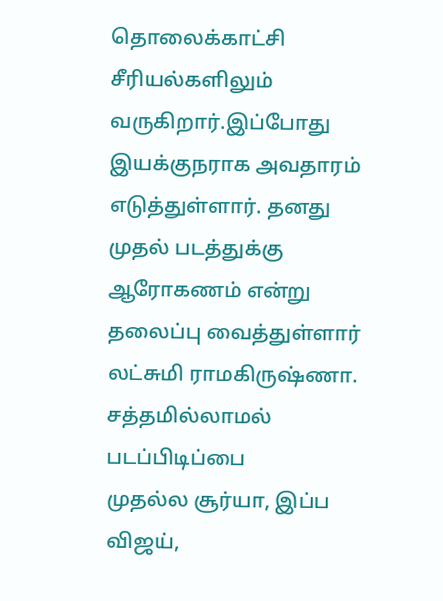தொலைக்காட்சி சீரியல்களிலும் வருகிறார்.இப்போது இயக்குநராக அவதாரம் எடுத்துள்ளார். தனது முதல் படத்துக்கு ஆரோகணம் என்று தலைப்பு வைத்துள்ளார் லட்சுமி ராமகிருஷ்ணா. சத்தமில்லாமல் படப்பிடிப்பை
முதல்ல சூர்யா, இப்ப விஜய்,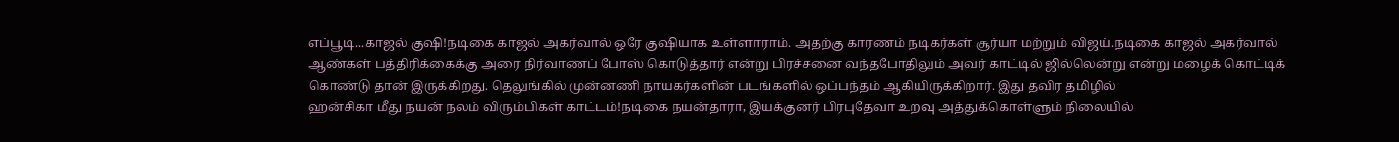எப்பூடி...காஜல் குஷி!நடிகை காஜல் அகர்வால் ஒரே குஷியாக உள்ளாராம். அதற்கு காரணம் நடிகர்கள் சூர்யா மற்றும் விஜய்.நடிகை காஜல் அகர்வால் ஆண்கள் பத்திரிக்கைக்கு அரை நிர்வாணப் போஸ் கொடுத்தார் என்று பிரச்சனை வந்தபோதிலும் அவர் காட்டில் ஜில்லென்று என்று மழைக் கொட்டிக் கொண்டு தான் இருக்கிறது. தெலுங்கில் முன்னணி நாயகர்களின் படங்களில் ஒப்பந்தம் ஆகியிருக்கிறார். இது தவிர தமிழில்
ஹன்சிகா மீது நயன் நலம் விரும்பிகள் காட்டம்!நடிகை நயன்தாரா, இயக்குனர் பிரபுதேவா உறவு அத்துக்கொள்ளும் நிலையில்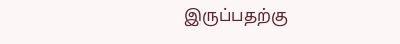இருப்பதற்கு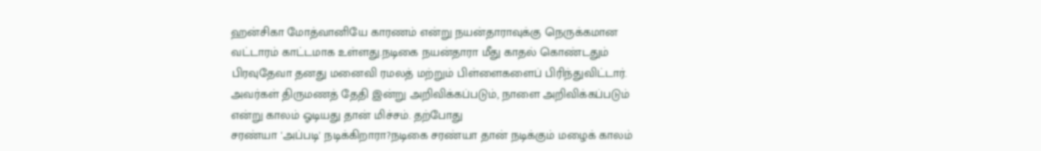ஹன்சிகா மோத்வானியே காரணம் என்று நயன்தாராவுக்கு நெருக்கமான வட்டாரம் காட்டமாக உள்ளது.நடிகை நயன்தாரா மீது காதல் கொண்டதும் பிரவுதேவா தனது மனைவி ரமலத் மற்றும் பிள்ளைகளைப் பிரிந்துவிட்டார். அவர்கள் திருமணத் தேதி இன்று அறிவிக்கப்படும், நாளை அறிவிக்கப்படும் என்று காலம் ஓடியது தான் மிச்சம். தற்போது
சரண்யா 'அப்படி' நடிக்கிறாரா?நடிகை சரண்யா தான் நடிக்கும் மழைக் காலம்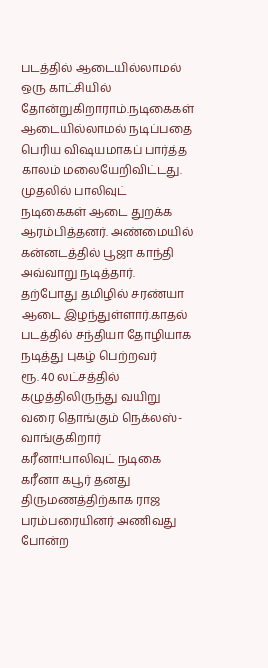படத்தில் ஆடையில்லாமல் ஒரு காட்சியில் தோன்றுகிறாராம்.நடிகைகள் ஆடையில்லாமல் நடிப்பதை பெரிய விஷயமாகப் பார்த்த காலம் மலையேறிவிட்டது. முதலில் பாலிவுட் நடிகைகள் ஆடை துறக்க ஆரம்பித்தனர். அண்மையில் கன்னடத்தில் பூஜா காந்தி அவ்வாறு நடித்தார். தற்போது தமிழில் சரண்யா ஆடை இழந்துள்ளார்.காதல் படத்தில் சந்தியா தோழியாக நடித்து புகழ் பெற்றவர்
ரூ. 40 லட்சத்தில் கழுத்திலிருந்து வயிறு வரை தொங்கும் நெக்லஸ்-வாங்குகிறார் கரீனா!பாலிவுட் நடிகை கரீனா கபூர் தனது திருமணத்திற்காக ராஜ பரம்பரையினர் அணிவது போன்ற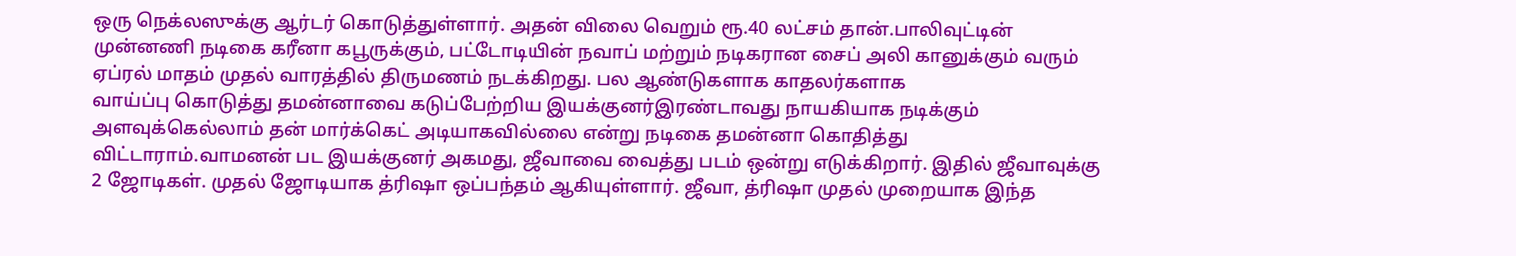ஒரு நெக்லஸுக்கு ஆர்டர் கொடுத்துள்ளார். அதன் விலை வெறும் ரூ.40 லட்சம் தான்.பாலிவுட்டின் முன்னணி நடிகை கரீனா கபூருக்கும், பட்டோடியின் நவாப் மற்றும் நடிகரான சைப் அலி கானுக்கும் வரும் ஏப்ரல் மாதம் முதல் வாரத்தில் திருமணம் நடக்கிறது. பல ஆண்டுகளாக காதலர்களாக
வாய்ப்பு கொடுத்து தமன்னாவை கடுப்பேற்றிய இயக்குனர்இரண்டாவது நாயகியாக நடிக்கும் அளவுக்கெல்லாம் தன் மார்க்கெட் அடியாகவில்லை என்று நடிகை தமன்னா கொதித்து விட்டாராம்.வாமனன் பட இயக்குனர் அகமது, ஜீவாவை வைத்து படம் ஒன்று எடுக்கிறார். இதில் ஜீவாவுக்கு 2 ஜோடிகள். முதல் ஜோடியாக த்ரிஷா ஒப்பந்தம் ஆகியுள்ளார். ஜீவா, த்ரிஷா முதல் முறையாக இந்த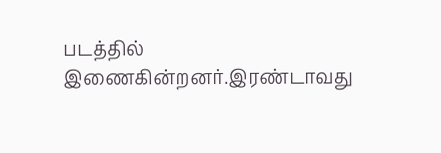படத்தில் இணைகின்றனர்.இரண்டாவது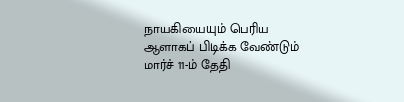நாயகியையும் பெரிய ஆளாகப் பிடிக்க வேண்டும்
மார்ச் 11-ம் தேதி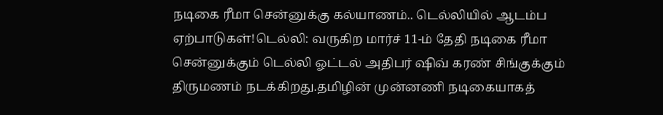நடிகை ரீமா சென்னுக்கு கல்யாணம்.. டெல்லியில் ஆடம்ப ஏற்பாடுகள்!டெல்லி: வருகிற மார்ச் 11-ம் தேதி நடிகை ரீமா சென்னுக்கும் டெல்லி ஓட்டல் அதிபர் ஷிவ் கரண் சிங்குக்கும் திருமணம் நடக்கிறது.தமிழின் முன்னணி நடிகையாகத்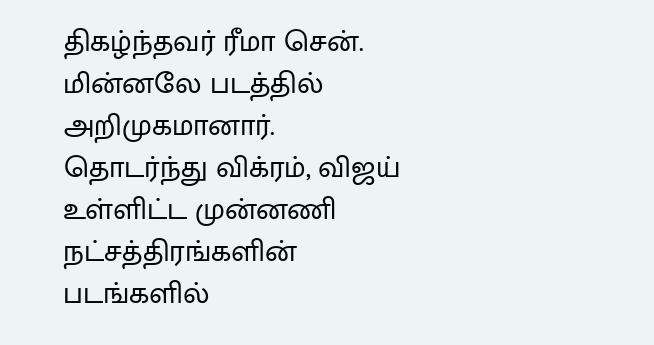திகழ்ந்தவர் ரீமா சென். மின்னலே படத்தில் அறிமுகமானார். தொடர்ந்து விக்ரம், விஜய் உள்ளிட்ட முன்னணி நட்சத்திரங்களின் படங்களில்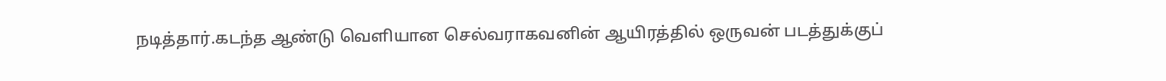நடித்தார்.கடந்த ஆண்டு வெளியான செல்வராகவனின் ஆயிரத்தில் ஒருவன் படத்துக்குப்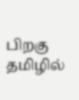பிறகு தமிழில்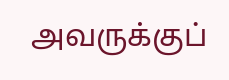அவருக்குப்